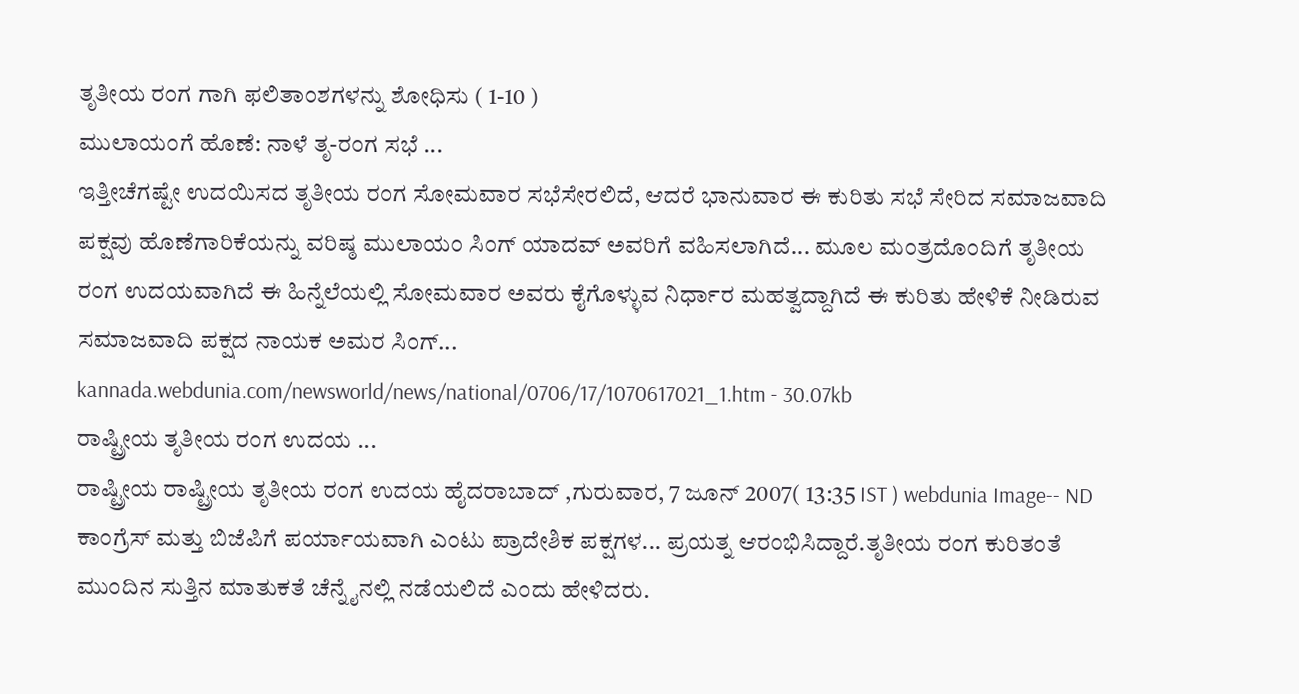ತೃತೀಯ ರಂಗ ಗಾಗಿ ಫಲಿತಾಂಶಗಳನ್ನು ಶೋಧಿಸು ( 1-10 )
ಮುಲಾಯಂಗೆ ಹೊಣೆ: ನಾಳೆ ತೃ-ರಂಗ ಸಭೆ ...
ಇತ್ತೀಚೆಗಷ್ಟೇ ಉದಯಿಸದ ತೃತೀಯ ರಂಗ ಸೋಮವಾರ ಸಭೆಸೇರಲಿದೆ, ಆದರೆ ಭಾನುವಾರ ಈ ಕುರಿತು ಸಭೆ ಸೇರಿದ ಸಮಾಜವಾದಿ ಪಕ್ಷವು ಹೊಣೆಗಾರಿಕೆಯನ್ನು ವರಿಷ್ಠ ಮುಲಾಯಂ ಸಿಂಗ್ ಯಾದವ್‌ ಅವರಿಗೆ ವಹಿಸಲಾಗಿದೆ... ಮೂಲ ಮಂತ್ರದೊಂದಿಗೆ ತೃತೀಯ ರಂಗ ಉದಯವಾಗಿದೆ ಈ ಹಿನ್ನೆಲೆಯಲ್ಲಿ ಸೋಮವಾರ ಅವರು ಕೈಗೊಳ್ಳುವ ನಿರ್ಧಾರ ಮಹತ್ವದ್ದಾಗಿದೆ ಈ ಕುರಿತು ಹೇಳಿಕೆ ನೀಡಿರುವ ಸಮಾಜವಾದಿ ಪಕ್ಷದ ನಾಯಕ ಅಮರ ಸಿಂಗ್...
kannada.webdunia.com/newsworld/news/national/0706/17/1070617021_1.htm - 30.07kb
ರಾಷ್ಟ್ರೀಯ ತೃತೀಯ ರಂಗ ಉದಯ ...
ರಾಷ್ಟ್ರೀಯ ರಾಷ್ಟ್ರೀಯ ತೃತೀಯ ರಂಗ ಉದಯ ಹೈದರಾಬಾದ್ ,ಗುರುವಾರ, 7 ಜೂನ್ 2007( 13:35 IST ) webdunia Image-- ND ಕಾಂಗ್ರೆಸ್ ಮತ್ತು ಬಿಜೆಪಿಗೆ ಪರ್ಯಾಯವಾಗಿ ಎಂಟು ಪ್ರಾದೇಶಿಕ ಪಕ್ಷಗಳ... ಪ್ರಯತ್ನ ಆರಂಭಿಸಿದ್ದಾರೆ.ತೃತೀಯ ರಂಗ ಕುರಿತಂತೆ ಮುಂದಿನ ಸುತ್ತಿನ ಮಾತುಕತೆ ಚೆನ್ನೈನಲ್ಲಿ ನಡೆಯಲಿದೆ ಎಂದು ಹೇಳಿದರು.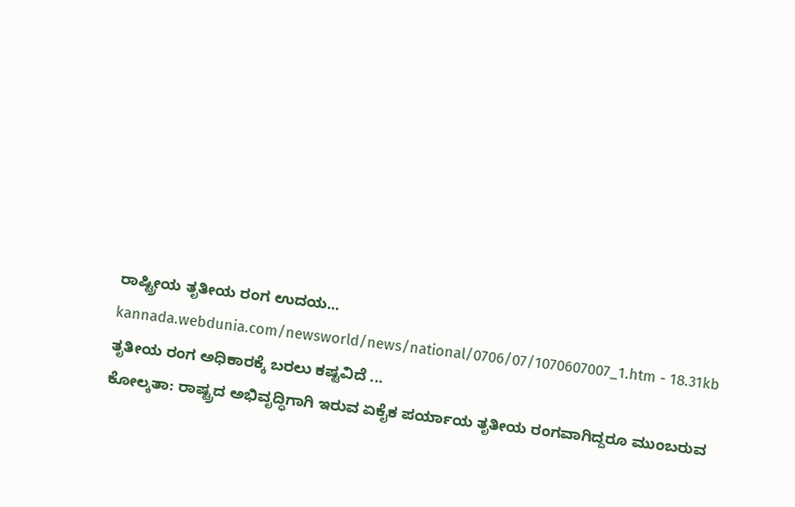ರಾಷ್ಟ್ರೀಯ ತೃತೀಯ ರಂಗ ಉದಯ...
kannada.webdunia.com/newsworld/news/national/0706/07/1070607007_1.htm - 18.31kb
ತೃತೀಯ ರಂಗ ಅಧಿಕಾರಕ್ಕೆ ಬರಲು ಕಷ್ಟವಿದೆ ...
ಕೋಲ್ಕತಾ: ರಾಷ್ಟ್ರದ ಅಭಿವೃದ್ಧಿಗಾಗಿ ಇರುವ ಏಕೈಕ ಪರ್ಯಾಯ ತೃತೀಯ ರಂಗವಾಗಿದ್ದರೂ ಮುಂಬರುವ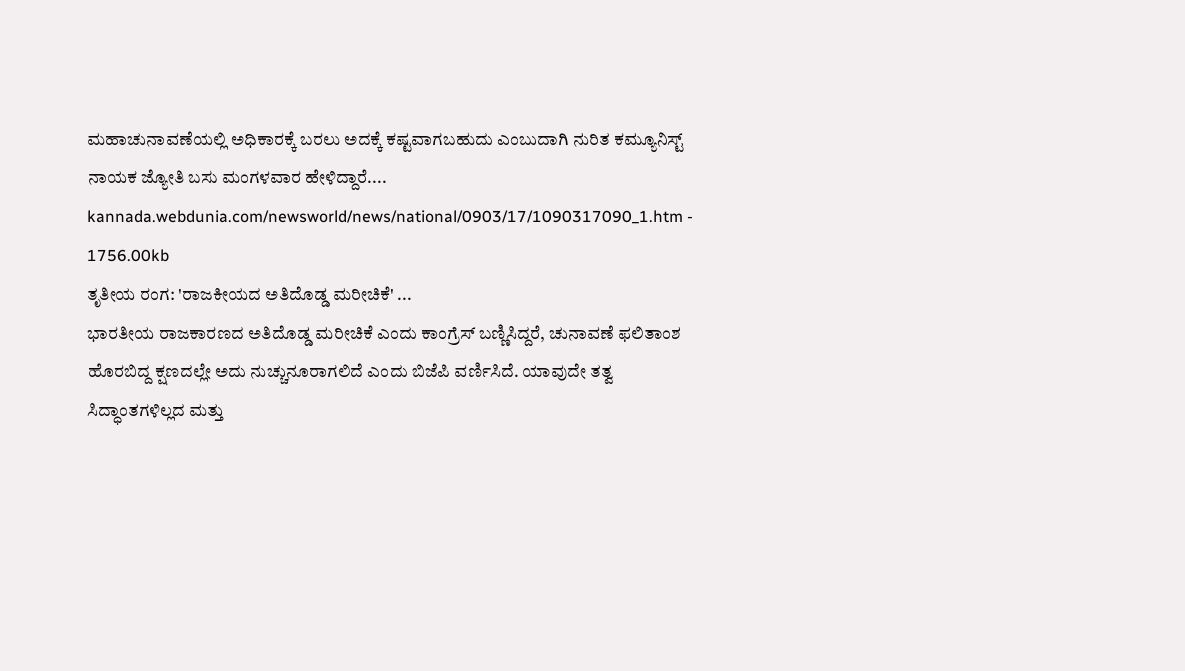ಮಹಾಚುನಾವಣೆಯಲ್ಲಿ ಅಧಿಕಾರಕ್ಕೆ ಬರಲು ಅದಕ್ಕೆ ಕಷ್ಟವಾಗಬಹುದು ಎಂಬುದಾಗಿ ನುರಿತ ಕಮ್ಯೂನಿಸ್ಟ್ ನಾಯಕ ಜ್ಯೋತಿ ಬಸು ಮಂಗಳವಾರ ಹೇಳಿದ್ದಾರೆ....
kannada.webdunia.com/newsworld/news/national/0903/17/1090317090_1.htm - 1756.00kb
ತೃತೀಯ ರಂಗ: 'ರಾಜಕೀಯದ ಅತಿದೊಡ್ಡ ಮರೀಚಿಕೆ' ...
ಭಾರತೀಯ ರಾಜಕಾರಣದ ಅತಿದೊಡ್ಡ ಮರೀಚಿಕೆ ಎಂದು ಕಾಂಗ್ರೆಸ್ ಬಣ್ಣಿಸಿದ್ದರೆ, ಚುನಾವಣೆ ಫಲಿತಾಂಶ ಹೊರಬಿದ್ದ ಕ್ಷಣದಲ್ಲೇ ಅದು ನುಚ್ಚುನೂರಾಗಲಿದೆ ಎಂದು ಬಿಜೆಪಿ ವರ್ಣಿಸಿದೆ. ಯಾವುದೇ ತತ್ವ ಸಿದ್ಧಾಂತಗಳಿಲ್ಲದ ಮತ್ತು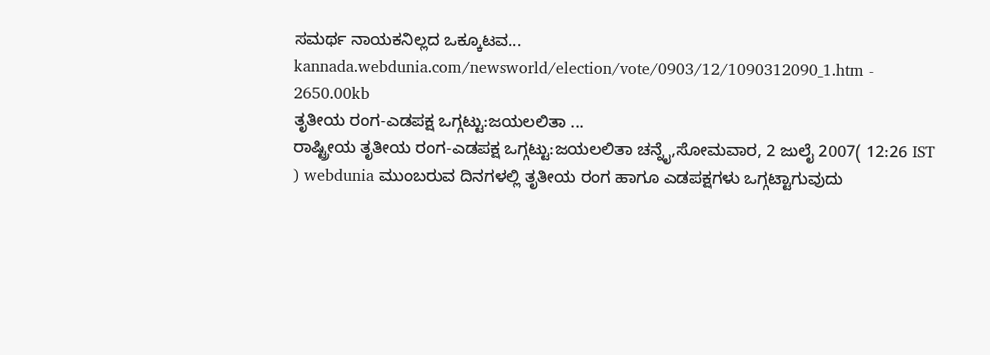ಸಮರ್ಥ ನಾಯಕನಿಲ್ಲದ ಒಕ್ಕೂಟವ...
kannada.webdunia.com/newsworld/election/vote/0903/12/1090312090_1.htm - 2650.00kb
ತೃತೀಯ ರಂಗ-ಎಡಪಕ್ಷ ಒಗ್ಗಟ್ಟು:ಜಯಲಲಿತಾ ...
ರಾಷ್ಟ್ರೀಯ ತೃತೀಯ ರಂಗ-ಎಡಪಕ್ಷ ಒಗ್ಗಟ್ಟು:ಜಯಲಲಿತಾ ಚನ್ನೈ,ಸೋಮವಾರ, 2 ಜುಲೈ 2007( 12:26 IST ) webdunia ಮುಂಬರುವ ದಿನಗಳಲ್ಲಿ ತೃತೀಯ ರಂಗ ಹಾಗೂ ಎಡಪಕ್ಷಗಳು ಒಗ್ಗಟ್ಟಾಗುವುದು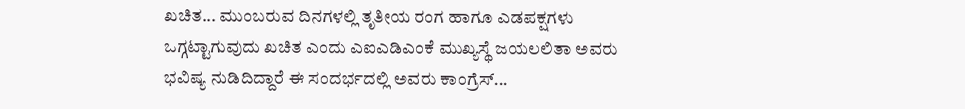ಖಚಿತ... ಮುಂಬರುವ ದಿನಗಳಲ್ಲಿ ತೃತೀಯ ರಂಗ ಹಾಗೂ ಎಡಪಕ್ಷಗಳು ಒಗ್ಗಟ್ಟಾಗುವುದು ಖಚಿತ ಎಂದು ಎಐಎಡಿಎಂಕೆ ಮುಖ್ಯಸ್ಥೆ ಜಯಲಲಿತಾ ಅವರು ಭವಿಷ್ಯ ನುಡಿದಿದ್ದಾರೆ ಈ ಸಂದರ್ಭದಲ್ಲಿ ಅವರು ಕಾಂಗ್ರೆಸ್...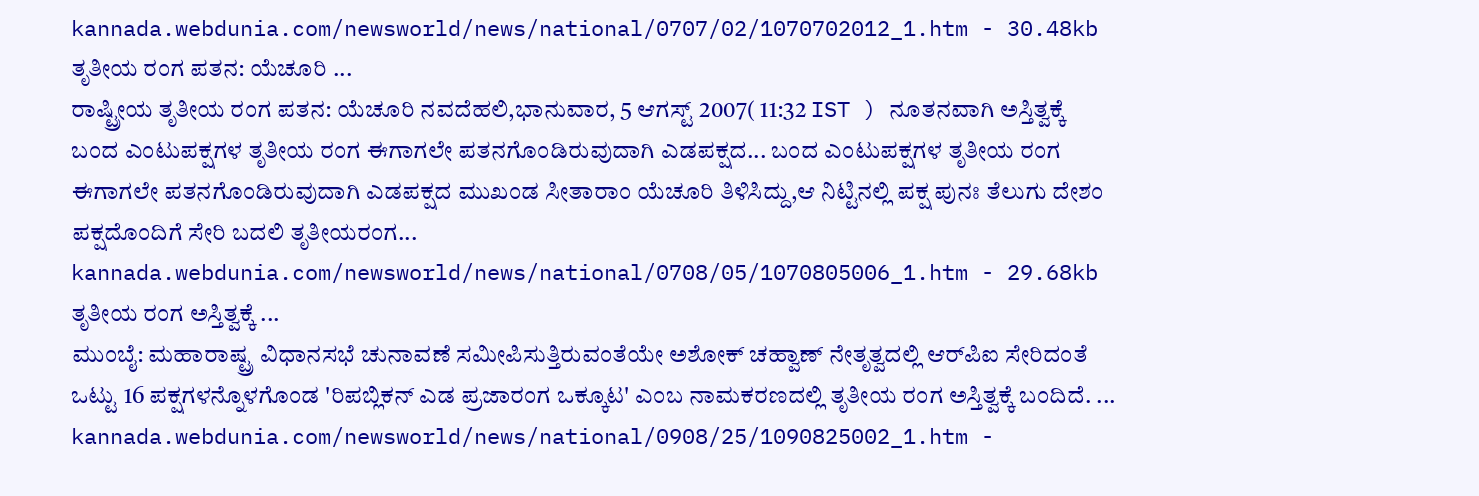kannada.webdunia.com/newsworld/news/national/0707/02/1070702012_1.htm - 30.48kb
ತೃತೀಯ ರಂಗ ಪತನ: ಯೆಚೂರಿ ...
ರಾಷ್ಟ್ರೀಯ ತೃತೀಯ ರಂಗ ಪತನ: ಯೆಚೂರಿ ನವದೆಹಲಿ,ಭಾನುವಾರ, 5 ಆಗಸ್ಟ್ 2007( 11:32 IST ) ನೂತನವಾಗಿ ಅಸ್ತಿತ್ವಕ್ಕೆ ಬಂದ ಎಂಟುಪಕ್ಷಗಳ ತೃತೀಯ ರಂಗ ಈಗಾಗಲೇ ಪತನಗೊಂಡಿರುವುದಾಗಿ ಎಡಪಕ್ಷದ... ಬಂದ ಎಂಟುಪಕ್ಷಗಳ ತೃತೀಯ ರಂಗ ಈಗಾಗಲೇ ಪತನಗೊಂಡಿರುವುದಾಗಿ ಎಡಪಕ್ಷದ ಮುಖಂಡ ಸೀತಾರಾಂ ಯೆಚೂರಿ ತಿಳಿಸಿದ್ದು,ಆ ನಿಟ್ಟಿನಲ್ಲಿ ಪಕ್ಷ ಪುನಃ ತೆಲುಗು ದೇಶಂ ಪಕ್ಷದೊಂದಿಗೆ ಸೇರಿ ಬದಲಿ ತೃತೀಯರಂಗ...
kannada.webdunia.com/newsworld/news/national/0708/05/1070805006_1.htm - 29.68kb
ತೃತೀಯ ರಂಗ ಅಸ್ತಿತ್ವಕ್ಕೆ ...
ಮುಂಬೈ: ಮಹಾರಾಷ್ಟ್ರ ವಿಧಾನಸಭೆ ಚುನಾವಣೆ ಸಮೀಪಿಸುತ್ತಿರುವಂತೆಯೇ ಅಶೋಕ್ ಚಹ್ವಾಣ್ ನೇತೃತ್ವದಲ್ಲಿ ಆರ್‌ಪಿಐ ಸೇರಿದಂತೆ ಒಟ್ಟು 16 ಪಕ್ಷಗಳನ್ನೊಳಗೊಂಡ 'ರಿಪಬ್ಲಿಕನ್ ಎಡ ಪ್ರಜಾರಂಗ ಒಕ್ಕೂಟ' ಎಂಬ ನಾಮಕರಣದಲ್ಲಿ ತೃತೀಯ ರಂಗ ಅಸ್ತಿತ್ವಕ್ಕೆ ಬಂದಿದೆ. ...
kannada.webdunia.com/newsworld/news/national/0908/25/1090825002_1.htm -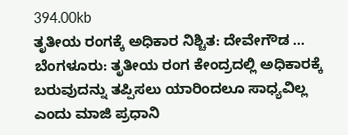394.00kb
ತೃತೀಯ ರಂಗಕ್ಕೆ ಅಧಿಕಾರ ನಿಶ್ಚಿತ: ದೇವೇಗೌಡ ...
ಬೆಂಗಳೂರು: ತೃತೀಯ ರಂಗ ಕೇಂದ್ರದಲ್ಲಿ ಅಧಿಕಾರಕ್ಕೆ ಬರುವುದನ್ನು ತಪ್ಪಿಸಲು ಯಾರಿಂದಲೂ ಸಾಧ್ಯವಿಲ್ಲ ಎಂದು ಮಾಜಿ ಪ್ರಧಾನಿ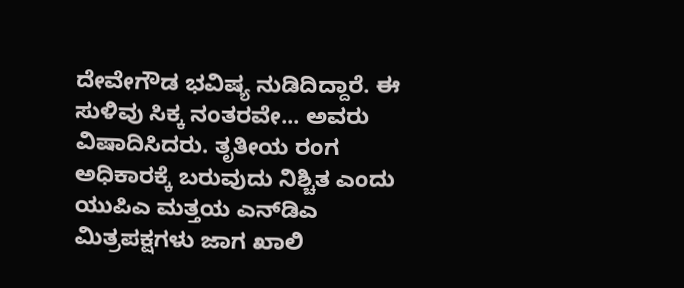ದೇವೇಗೌಡ ಭವಿಷ್ಯ ನುಡಿದಿದ್ದಾರೆ. ಈ ಸುಳಿವು ಸಿಕ್ಕ ನಂತರವೇ... ಅವರು ವಿಷಾದಿಸಿದರು. ತೃತೀಯ ರಂಗ ಅಧಿಕಾರಕ್ಕೆ ಬರುವುದು ನಿಶ್ಚಿತ ಎಂದು ಯುಪಿಎ ಮತ್ತಯ ಎನ್‌‌ಡಿಎ ಮಿತ್ರಪಕ್ಷಗಳು ಜಾಗ ಖಾಲಿ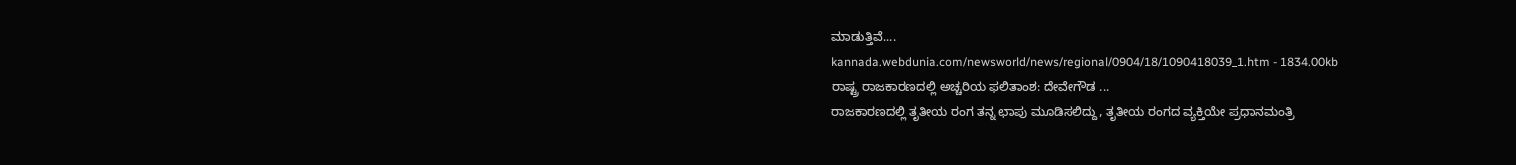ಮಾಡುತ್ತಿವೆ....
kannada.webdunia.com/newsworld/news/regional/0904/18/1090418039_1.htm - 1834.00kb
ರಾಷ್ಟ್ರ ರಾಜಕಾರಣದಲ್ಲಿ ಅಚ್ಚರಿಯ ಫಲಿತಾಂಶ: ದೇವೇಗೌಡ ...
ರಾಜಕಾರಣದಲ್ಲಿ ತೃತೀಯ ರಂಗ ತನ್ನ ಛಾಪು ಮೂಡಿಸಲಿದ್ದು, ತೃತೀಯ ರಂಗದ ವ್ಯಕ್ತಿಯೇ ಪ್ರಧಾನಮಂತ್ರಿ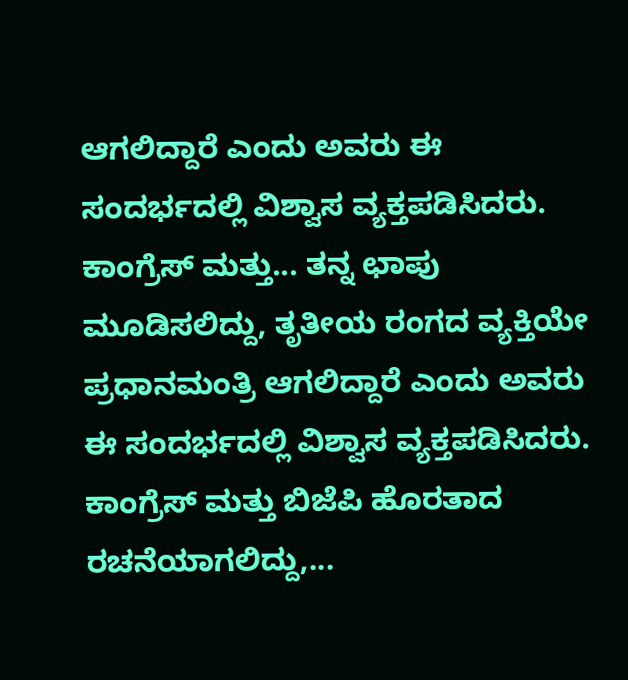ಆಗಲಿದ್ದಾರೆ ಎಂದು ಅವರು ಈ ಸಂದರ್ಭದಲ್ಲಿ ವಿಶ್ವಾಸ ವ್ಯಕ್ತಪಡಿಸಿದರು. ಕಾಂಗ್ರೆಸ್ ಮತ್ತು... ತನ್ನ ಛಾಪು ಮೂಡಿಸಲಿದ್ದು, ತೃತೀಯ ರಂಗದ ವ್ಯಕ್ತಿಯೇ ಪ್ರಧಾನಮಂತ್ರಿ ಆಗಲಿದ್ದಾರೆ ಎಂದು ಅವರು ಈ ಸಂದರ್ಭದಲ್ಲಿ ವಿಶ್ವಾಸ ವ್ಯಕ್ತಪಡಿಸಿದರು. ಕಾಂಗ್ರೆಸ್ ಮತ್ತು ಬಿಜೆಪಿ ಹೊರತಾದ ರಚನೆಯಾಗಲಿದ್ದು,...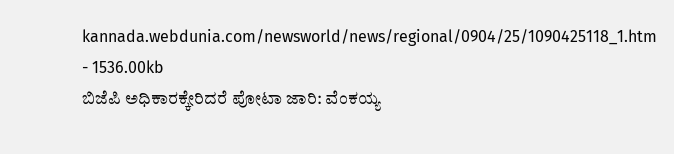kannada.webdunia.com/newsworld/news/regional/0904/25/1090425118_1.htm - 1536.00kb
ಬಿಜೆಪಿ ಅಧಿಕಾರಕ್ಕೇರಿದರೆ ಪೋಟಾ ಜಾರಿ: ವೆಂಕಯ್ಯ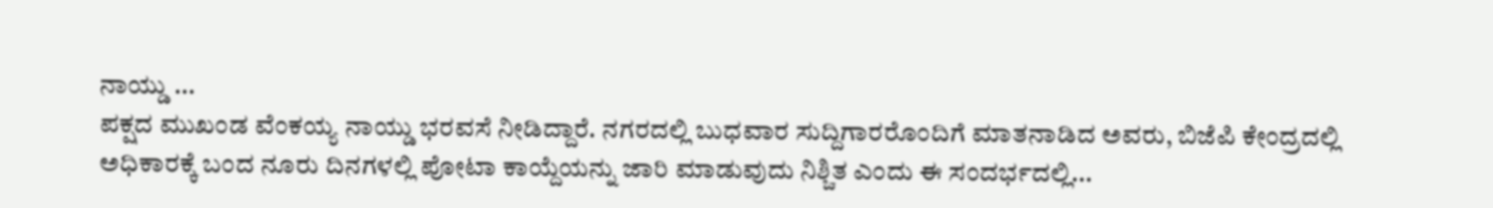ನಾಯ್ಡು ...
ಪಕ್ಷದ ಮುಖಂಡ ವೆಂಕಯ್ಯ ನಾಯ್ಡು ಭರವಸೆ ನೀಡಿದ್ದಾರೆ. ನಗರದಲ್ಲಿ ಬುಧವಾರ ಸುದ್ದಿಗಾರರೊಂದಿಗೆ ಮಾತನಾಡಿದ ಅವರು, ಬಿಜೆಪಿ ಕೇಂದ್ರದಲ್ಲಿ ಅಧಿಕಾರಕ್ಕೆ ಬಂದ ನೂರು ದಿನಗಳಲ್ಲಿ ಪೋಟಾ ಕಾಯ್ದೆಯನ್ನು ಜಾರಿ ಮಾಡುವುದು ನಿಶ್ಚಿತ ಎಂದು ಈ ಸಂದರ್ಭದಲ್ಲಿ...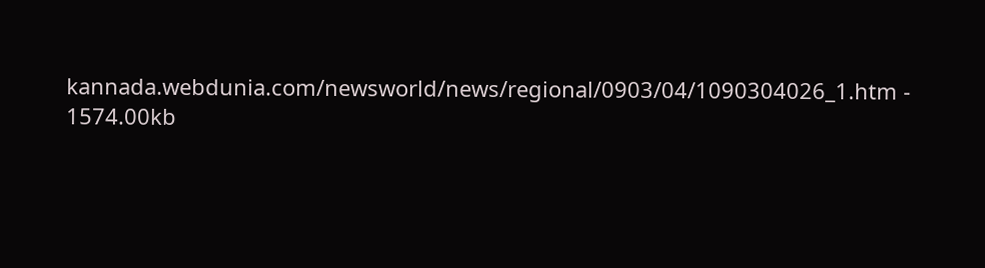kannada.webdunia.com/newsworld/news/regional/0903/04/1090304026_1.htm - 1574.00kb